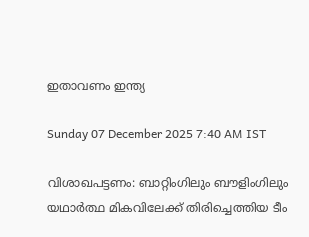ഇതാവണം ഇന്ത്യ

Sunday 07 December 2025 7:40 AM IST

വിശാഖപട്ടണം: ബാറ്റിംഗിലും ബൗളിംഗിലും യഥാർത്ഥ മികവിലേക്ക് തിരിച്ചെത്തിയ ടീം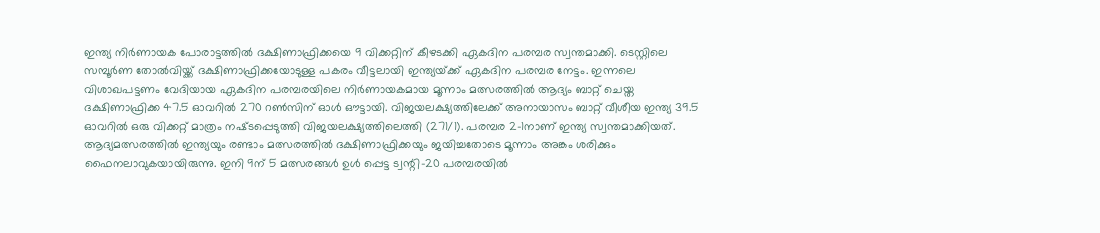ഇന്ത്യ നിർണായക പോരാട്ടത്തിൽ ദക്ഷിണാഫ്രിക്കയെ 9 വിക്കറ്റിന് കീഴടക്കി ഏകദിന പരമ്പര സ്വന്തമാക്കി. ടെസ്റ്റിലെ സമ്പൂർണ തോൽവിയ്ക്ക് ദക്ഷിണാഫ്രിക്കയോടുള്ള പകരം വീട്ടലായി ഇന്ത്യയ്‌ക്ക് ഏകദിന പരമ്പര നേട്ടം. ഇന്നലെ വിശാഖപട്ടണം വേദിയായ ഏകദിന പരമ്പരയിലെ നിർണായകമായ മൂന്നാം മത്സരത്തിൽ ആദ്യം ബാറ്റ് ചെയ്ത ദക്ഷിണാഫ്രിക്ക 47.5 ഓവറിൽ 270 റൺസിന് ഓൾ ഔട്ടായി. വിജയലക്ഷ്യത്തിലേക്ക് അനായാസം ബാറ്റ് വീശീയ ഇന്ത്യ 39.5 ഓവറിൽ ഒരു വിക്കറ്റ് മാത്രം നഷ്‌ടപ്പെടുത്തി വിജയലക്ഷ്യത്തിലെത്തി (271/1). പരമ്പര 2-1നാണ് ഇന്ത്യ സ്വന്തമാക്കിയത്. ആദ്യമത്സരത്തിൽ ഇന്ത്യയും രണ്ടാം മത്സരത്തിൽ ദക്ഷിണാഫ്രിക്കയും ജയിച്ചതോടെ മൂന്നാം അങ്കം ശരിക്കും ഫൈനലാവുകയായിരുന്നു. ഇനി 9ന് 5 മത്സരങ്ങൾ ഉൾ പ്പെട്ട ട്വന്റി-20 പരമ്പരയിൽ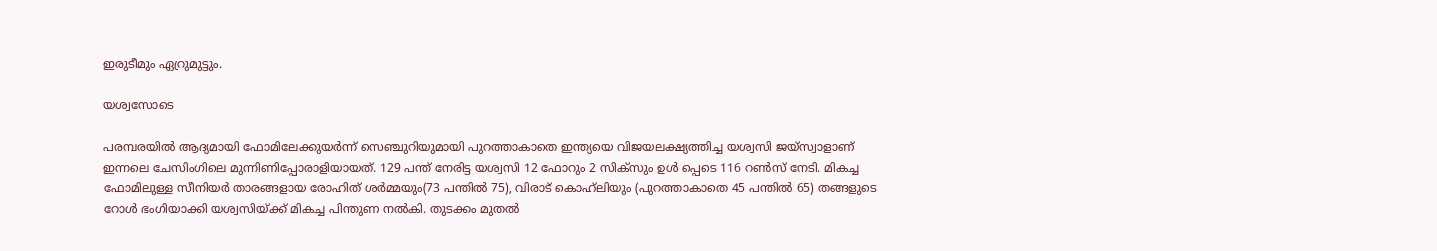ഇരുടീമും ഏറ്രുമുട്ടും.

യശ്വസോടെ

പരമ്പരയിൽ ആദ്യമായി ഫോമിലേക്കുയർന്ന് സെഞ്ചുറിയുമായി പുറത്താകാതെ ഇന്ത്യയെ വിജയലക്ഷ്യത്തിച്ച യശ്വസി ജയ്സ്വാളാണ് ഇന്നലെ ചേസിംഗിലെ മുന്നിണിപ്പോരാളിയായത്. 129 പന്ത് നേരിട്ട യശ്വസി 12 ഫോറും 2 സിക്സും ഉൾ പ്പെടെ 116 റൺസ് നേടി. മികച്ച ഫോമിലുള്ള സീനിയർ താരങ്ങളായ രോഹിത് ശർമ്മയും(73 പന്തിൽ 75), വിരാട് കൊഹ്‌ലിയും (പുറത്താകാതെ 45 പന്തിൽ 65) തങ്ങളുടെ റോൾ ഭംഗിയാക്കി യശ്വസിയ്ക്ക് മികച്ച പിന്തുണ നൽകി. തുടക്കം മുതൽ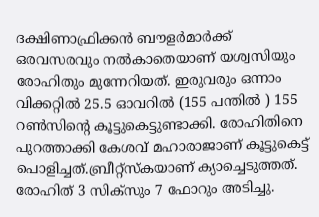ദക്ഷിണാഫ്രിക്കൻ ബൗളർമാർക്ക് ഒരവസരവും നൽകാതെയാണ് യശ്വസിയും രോഹിതും മുന്നേറിയത്. ഇരുവരും ഒന്നാം വിക്കറ്റിൽ 25.5 ഓവറിൽ (155 പന്തിൽ ) 155 റൺസിന്റെ കൂട്ടുകെട്ടുണ്ടാക്കി. രോഹിതിനെ പുറത്താക്കി കേശവ് മഹാരാജാണ് കൂട്ടുകെട്ട് പൊളിച്ചത്.ബ്രീറ്റ്‌സ്കയാണ് ക്യാച്ചെടുത്തത്. രോഹിത് 3 സിക്സും 7 ഫോറും അടിച്ചു.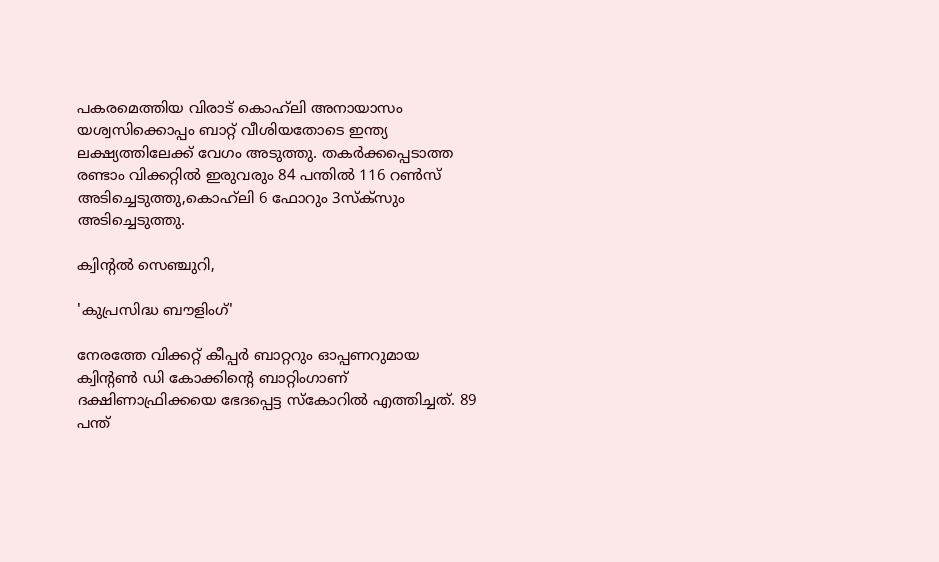പകരമെത്തിയ വിരാട് കൊഹ്‌ലി അനായാസം യശ്വസിക്കൊപ്പം ബാറ്റ് വീശിയതോടെ ഇന്ത്യ ലക്ഷ്യത്തിലേക്ക് വേഗം അടുത്തു. തകർക്കപ്പെടാത്ത രണ്ടാം വിക്കറ്റിൽ ഇരുവരും 84 പന്തിൽ 116 റൺസ് അടിച്ചെടുത്തു,കൊഹ്‌ലി 6 ഫോറും 3സ്ക്സും അടിച്ചെടുത്തു.

ക്വിന്റൽ സെഞ്ചുറി,

'കുപ്രസിദ്ധ ബൗളിംഗ്'

നേരത്തേ വിക്കറ്റ് കീപ്പർ ബാറ്ററും ഓപ്പണറുമായ ക്വിന്റൺ ഡി കോക്കിന്റെ ബാറ്റിംഗാണ് ദക്ഷിണാഫ്രിക്കയെ ഭേദപ്പെട്ട സ്കോറിൽ എത്തിച്ചത്. 89 പന്ത്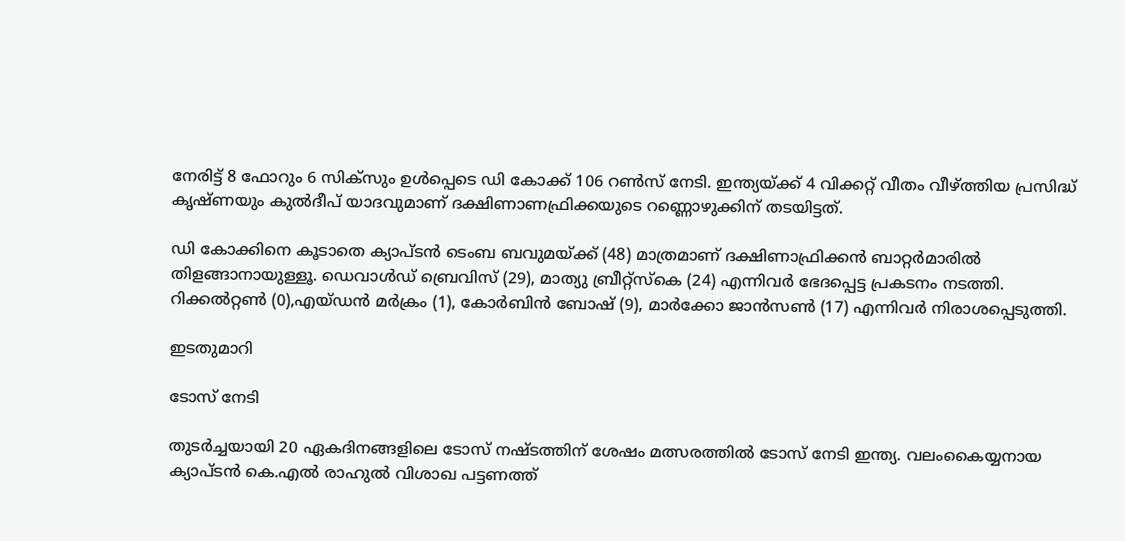നേരിട്ട് 8 ഫോറും 6 സിക്സും ഉൾപ്പെടെ ഡി കോക്ക് 106 റൺസ് നേടി. ഇന്ത്യയ്ക്ക് 4 വിക്കറ്റ് വീതം വീഴ്‌ത്തിയ പ്രസിദ്ധ് കൃഷ്‌ണയും കുൽദീപ് യാദവുമാണ് ദക്ഷിണാണഫ്രിക്കയുടെ റണ്ണൊഴുക്കിന് തടയിട്ടത്.

ഡി കോക്കിനെ കൂടാതെ ക്യാപ്‌ടൻ ടെംബ ബവുമയ്ക്ക് (48) മാത്രമാണ് ദക്ഷിണാഫ്രിക്കൻ ബാറ്റർമാരിൽ തിളങ്ങാനായുള്ളൂ. ഡെവാൾഡ് ബ്രെവിസ് (29), മാത്യു ബ്രീറ്റ്‌സ്കെ (24) എന്നിവർ ഭേദപ്പെട്ട പ്രകടനം നടത്തി. റിക്കൽറ്റൺ (0),എയ്‌ഡൻ മർക്രം (1), കോർബിൻ ബോഷ് (9), മാർക്കോ ജാൻസൺ (17) എന്നിവർ നിരാശപ്പെടുത്തി.

ഇടതുമാറി

ടോസ് നേടി

തുടർച്ചയായി 20 ഏകദിനങ്ങളിലെ ടോസ് നഷ്‌ടത്തിന് ശേഷം മത്സരത്തിൽ ടോസ് നേടി ഇന്ത്യ. വലംകൈയ്യനായ ക്യാപ്ടൻ കെ.എൽ രാഹുൽ വിശാഖ പട്ടണത്ത്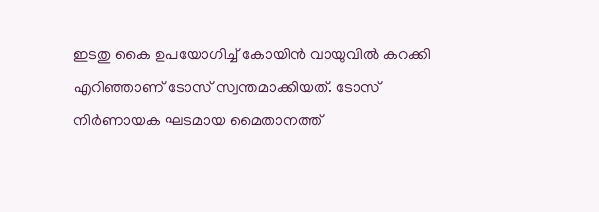ഇടതു കൈ ഉപയോഗിച്ച് കോയിൻ വായുവിൽ കറക്കി എറിഞ്ഞാണ് ടോസ് സ്വന്തമാക്കിയത്. ടോസ് നിർണായക ഘടമായ മൈതാനത്ത്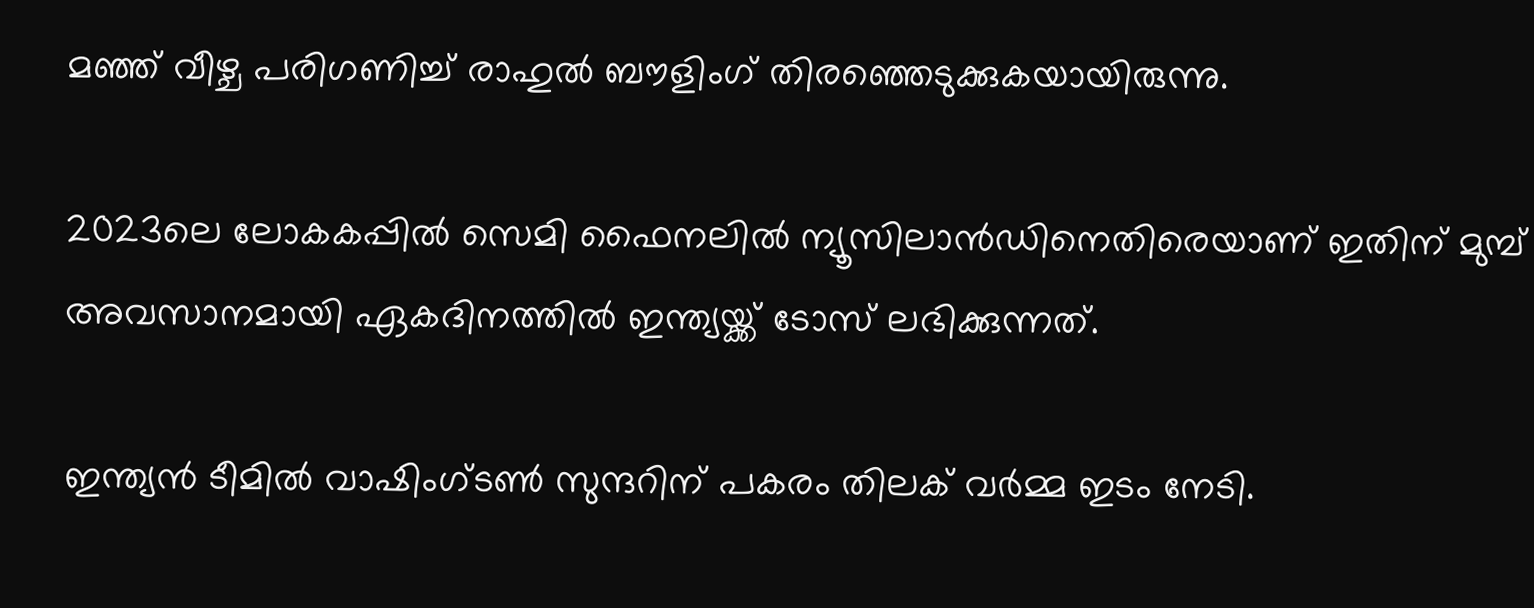മഞ്ഞ് വീഴ്ച പരിഗണിച്ച് രാഹുൽ ബൗളിംഗ് തിരഞ്ഞെടുക്കുകയായിരുന്നു.

2023ലെ ലോകകപ്പിൽ സെമി ഫൈനലിൽ ന്യൂസിലാൻഡിനെതിരെയാണ് ഇതിന് മുമ്പ് അവസാനമായി ഏകദിനത്തിൽ ഇന്ത്യയ്ക്ക് ടോസ് ലഭിക്കുന്നത്.

ഇന്ത്യൻ ടീമിൽ വാഷിംഗ്ടൺ സുന്ദറിന് പകരം തിലക് വർമ്മ ഇടം നേടി.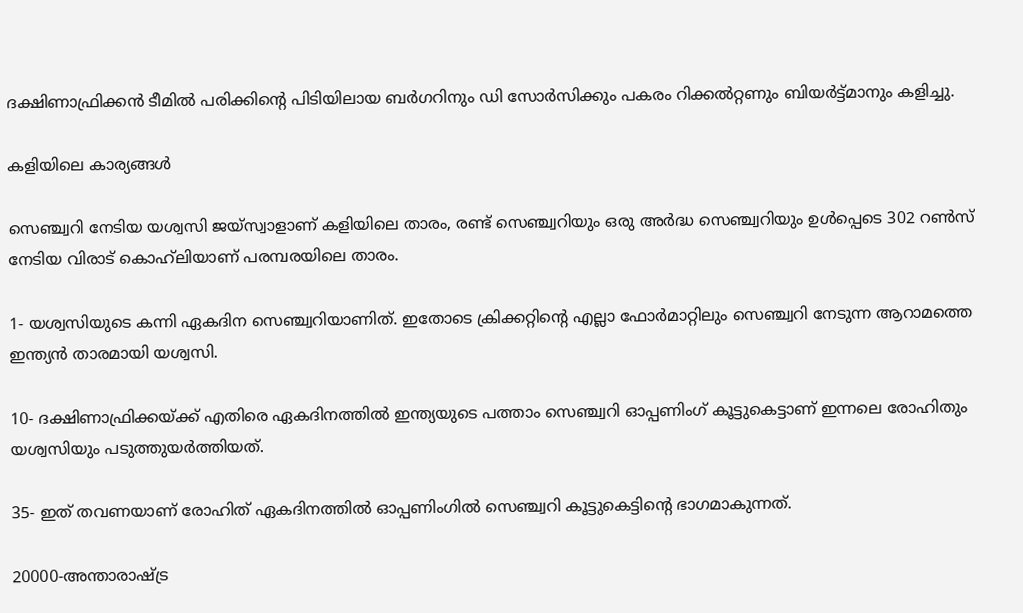ദക്ഷിണാഫ്രിക്കൻ ടീമിൽ പരിക്കിന്റെ പിടിയിലായ ബർഗറിനും ഡി സോർസിക്കും പകരം റിക്കൽറ്റണും ബിയർട്ട്മാനും കളിച്ചു.

കളിയിലെ കാര്യങ്ങൾ

സെഞ്ച്വറി നേടിയ യശ്വസി ജയ്‌സ്വാളാണ് കളിയിലെ താരം, രണ്ട് സെഞ്ച്വറിയും ഒരു അർദ്ധ സെഞ്ച്വറിയും ഉൾപ്പെടെ 302 റൺസ് നേടിയ വിരാട് കൊഹ്‌ലിയാണ് പരമ്പരയിലെ താരം.

1- യശ്വസിയുടെ കന്നി ഏകദിന സെഞ്ച്വറിയാണിത്. ഇതോടെ ക്രിക്കറ്റിന്റെ എല്ലാ ഫോർമാറ്റിലും സെഞ്ച്വറി നേടുന്ന ആറാമത്തെ ഇന്ത്യൻ താരമായി യശ്വസി.

10- ദക്ഷിണാഫ്രിക്കയ്ക്ക് എതിരെ ഏകദിനത്തിൽ ഇന്ത്യയുടെ പത്താം സെഞ്ച്വറി ഓപ്പണിംഗ് കൂട്ടുകെട്ടാണ് ഇന്നലെ രോഹിതും യശ്വസിയും പടുത്തുയർത്തിയത്.

35- ഇത് തവണയാണ് രോഹിത് ഏകദിനത്തിൽ ഓപ്പണിംഗിൽ സെഞ്ച്വറി കൂട്ടുകെട്ടിന്റെ ഭാഗമാകുന്നത്.

20000-അന്താരാഷ്ട്ര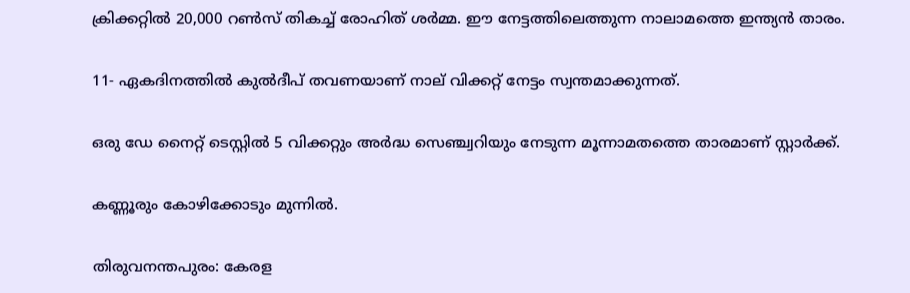ക്രിക്കറ്റിൽ 20,000 റൺസ് തികച്ച് രോഹിത് ശർമ്മ. ഈ നേട്ടത്തിലെത്തുന്ന നാലാമത്തെ ഇന്ത്യൻ താരം.

11- ഏകദിനത്തിൽ കുൽദീപ് തവണയാണ് നാല് വിക്കറ്റ് നേട്ടം സ്വന്തമാക്കുന്നത്.

ഒരു ഡേ നൈറ്റ് ടെസ്റ്റിൽ 5 വിക്കറ്റും അർദ്ധ സെഞ്ച്വറിയും നേടുന്ന മൂന്നാമതത്തെ താരമാണ് സ്റ്റാർക്ക്.

കണ്ണൂരും കോഴിക്കോടും മുന്നിൽ.

തിരുവനന്തപുരം: കേരള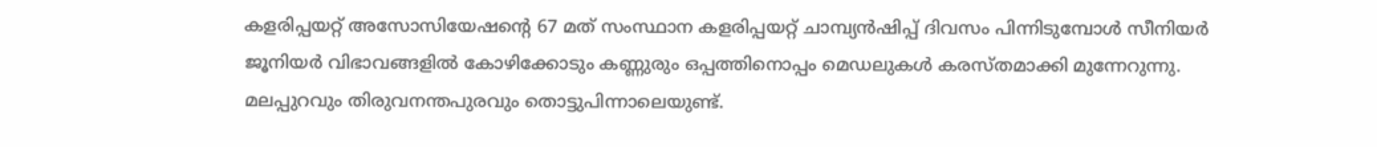കളരിപ്പയറ്റ് അസോസിയേഷന്റെ 67 മത് സംസ്ഥാന കളരിപ്പയറ്റ് ചാമ്പ്യൻഷിപ്പ് ദിവസം പിന്നിടുമ്പോൾ സീനിയർ ജൂനിയർ വിഭാവങ്ങളിൽ കോഴിക്കോടും കണ്ണുരും ഒപ്പത്തിനൊപ്പം മെഡലുകൾ കരസ്തമാക്കി മുന്നേറുന്നു. മലപ്പുറവും തിരുവനന്തപുരവും തൊട്ടുപിന്നാലെയുണ്ട്.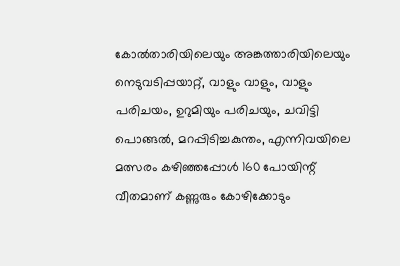കോൽതാരിയിലെയും അങ്കത്താരിയിലെയും നെടുവടിപ്പയാറ്റ്, വാളും വാളും, വാളും പരിചയം, ഉറുമിയും പരിചയും, ചവിട്ടി പൊങ്ങൽ, മറപ്പിടിച്ചകുന്തം, എന്നിവയിലെ മത്സരം കഴിഞ്ഞപ്പോൾ 160 പോയിന്റ് വീതമാണ് കണ്ണുരും കോഴിക്കോടും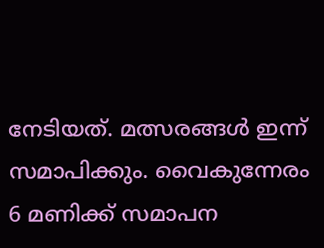നേടിയത്. മത്സരങ്ങൾ ഇന്ന് സമാപിക്കും. വൈകുന്നേരം 6 മണിക്ക് സമാപന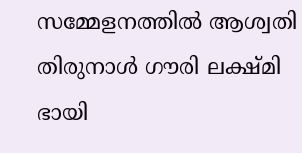സമ്മേളനത്തിൽ ആശ്വതി തിരുനാൾ ഗൗരി ലക്ഷ്മി ഭായി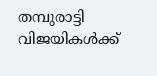തമ്പുരാട്ടി വിജയികൾക്ക്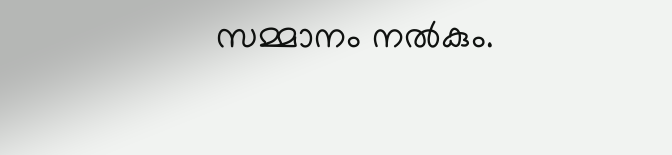സമ്മാനം നൽകും.